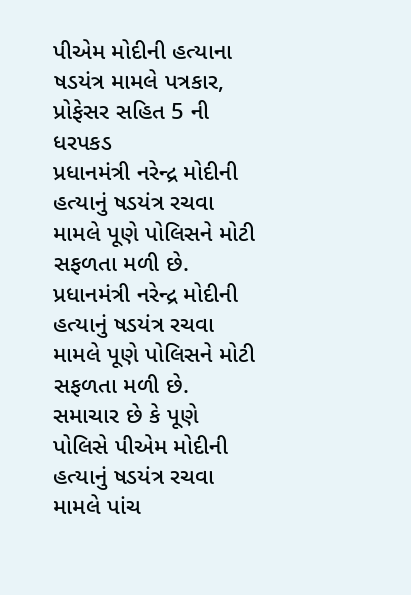પીએમ મોદીની હત્યાના ષડયંત્ર મામલે પત્રકાર, પ્રોફેસર સહિત 5 ની ધરપકડ
પ્રધાનમંત્રી નરેન્દ્ર મોદીની હત્યાનું ષડયંત્ર રચવા મામલે પૂણે પોલિસને મોટી સફળતા મળી છે.
પ્રધાનમંત્રી નરેન્દ્ર મોદીની હત્યાનું ષડયંત્ર રચવા મામલે પૂણે પોલિસને મોટી સફળતા મળી છે. સમાચાર છે કે પૂણે પોલિસે પીએમ મોદીની હત્યાનું ષડયંત્ર રચવા મામલે પાંચ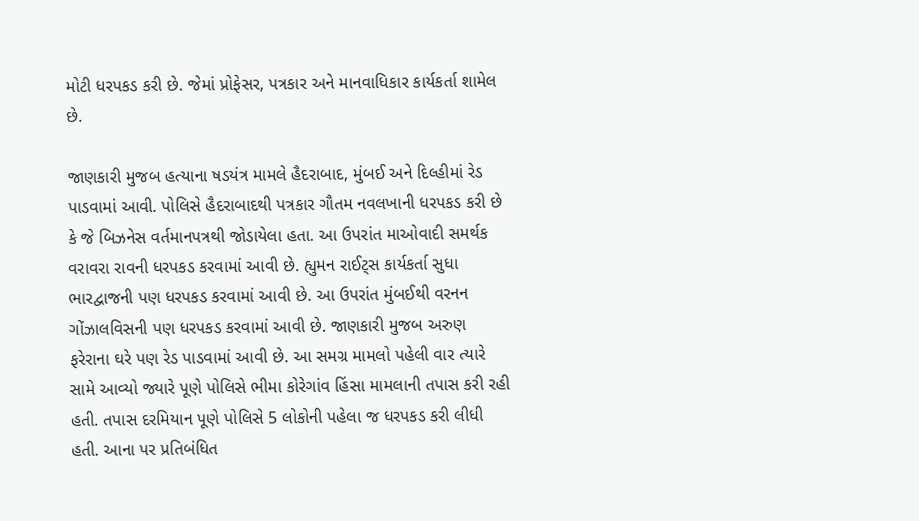મોટી ધરપકડ કરી છે. જેમાં પ્રોફેસર, પત્રકાર અને માનવાધિકાર કાર્યકર્તા શામેલ છે.

જાણકારી મુજબ હત્યાના ષડયંત્ર મામલે હૈદરાબાદ, મુંબઈ અને દિલ્હીમાં રેડ પાડવામાં આવી. પોલિસે હૈદરાબાદથી પત્રકાર ગૌતમ નવલખાની ધરપકડ કરી છે કે જે બિઝનેસ વર્તમાનપત્રથી જોડાયેલા હતા. આ ઉપરાંત માઓવાદી સમર્થક વરાવરા રાવની ધરપકડ કરવામાં આવી છે. હ્યુમન રાઈટ્સ કાર્યકર્તા સુધા ભારદ્વાજની પણ ધરપકડ કરવામાં આવી છે. આ ઉપરાંત મુંબઈથી વરનન ગોંઝાલવિસની પણ ધરપકડ કરવામાં આવી છે. જાણકારી મુજબ અરુણ ફરેરાના ઘરે પણ રેડ પાડવામાં આવી છે. આ સમગ્ર મામલો પહેલી વાર ત્યારે સામે આવ્યો જ્યારે પૂણે પોલિસે ભીમા કોરેગાંવ હિંસા મામલાની તપાસ કરી રહી હતી. તપાસ દરમિયાન પૂણે પોલિસે 5 લોકોની પહેલા જ ધરપકડ કરી લીધી હતી. આના પર પ્રતિબંધિત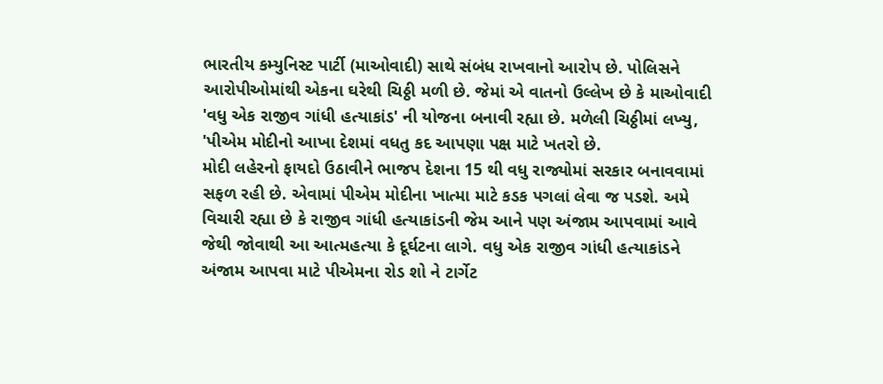ભારતીય કમ્યુનિસ્ટ પાર્ટી (માઓવાદી) સાથે સંબંધ રાખવાનો આરોપ છે. પોલિસને આરોપીઓમાંથી એકના ઘરેથી ચિઠ્ઠી મળી છે. જેમાં એ વાતનો ઉલ્લેખ છે કે માઓવાદી 'વધુ એક રાજીવ ગાંધી હત્યાકાંડ' ની યોજના બનાવી રહ્યા છે. મળેલી ચિઠ્ઠીમાં લખ્યુ, 'પીએમ મોદીનો આખા દેશમાં વધતુ કદ આપણા પક્ષ માટે ખતરો છે.
મોદી લહેરનો ફાયદો ઉઠાવીને ભાજપ દેશના 15 થી વધુ રાજ્યોમાં સરકાર બનાવવામાં સફળ રહી છે. એવામાં પીએમ મોદીના ખાત્મા માટે કડક પગલાં લેવા જ પડશે. અમે વિચારી રહ્યા છે કે રાજીવ ગાંધી હત્યાકાંડની જેમ આને પણ અંજામ આપવામાં આવે જેથી જોવાથી આ આત્મહત્યા કે દૂર્ઘટના લાગે. વધુ એક રાજીવ ગાંધી હત્યાકાંડને અંજામ આપવા માટે પીએમના રોડ શો ને ટાર્ગેટ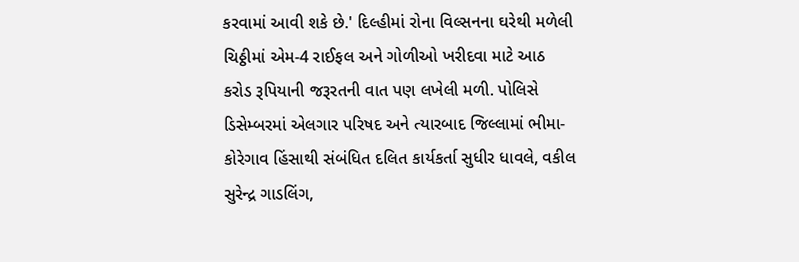કરવામાં આવી શકે છે.' દિલ્હીમાં રોના વિલ્સનના ઘરેથી મળેલી ચિઠ્ઠીમાં એમ-4 રાઈફલ અને ગોળીઓ ખરીદવા માટે આઠ કરોડ રૂપિયાની જરૂરતની વાત પણ લખેલી મળી. પોલિસે ડિસેમ્બરમાં એલગાર પરિષદ અને ત્યારબાદ જિલ્લામાં ભીમા-કોરેગાવ હિંસાથી સંબંધિત દલિત કાર્યકર્તા સુધીર ધાવલે, વકીલ સુરેન્દ્ર ગાડલિંગ,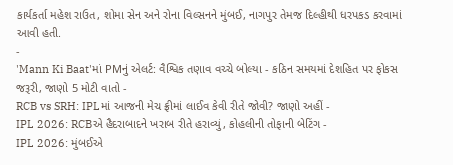કાર્યકર્તા મહેશ રાઉત, શોમા સેન અને રોના વિલ્સનને મુંબઈ, નાગપુર તેમજ દિલ્હીથી ધરપકડ કરવામાં આવી હતી.
-
'Mann Ki Baat'માં PMનું એલર્ટ: વૈશ્વિક તણાવ વચ્ચે બોલ્યા - કઠિન સમયમાં દેશહિત પર ફોકસ જરૂરી, જાણો 5 મોટી વાતો -
RCB vs SRH: IPLમાં આજની મેચ ફ્રીમાં લાઈવ કેવી રીતે જોવી? જાણો અહીં -
IPL 2026: RCBએ હૈદરાબાદને ખરાબ રીતે હરાવ્યું, કોહલીની તોફાની બેટિંગ -
IPL 2026: મુંબઈએ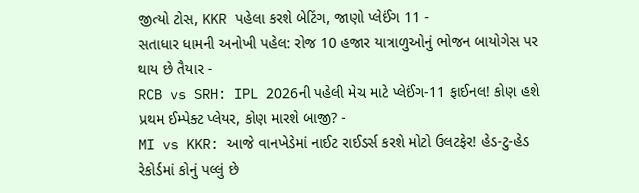જીત્યો ટોસ, KKR પહેલા કરશે બેટિંગ, જાણો પ્લેઈંગ 11 -
સતાધાર ધામની અનોખી પહેલ: રોજ 10 હજાર યાત્રાળુઓનું ભોજન બાયોગેસ પર થાય છે તૈયાર -
RCB vs SRH: IPL 2026ની પહેલી મેચ માટે પ્લેઈંગ-11 ફાઈનલ! કોણ હશે પ્રથમ ઈમ્પેક્ટ પ્લેયર, કોણ મારશે બાજી? -
MI vs KKR: આજે વાનખેડેમાં નાઈટ રાઈડર્સ કરશે મોટો ઉલટફેર! હેડ-ટુ-હેડ રેકોર્ડમાં કોનું પલ્લું છે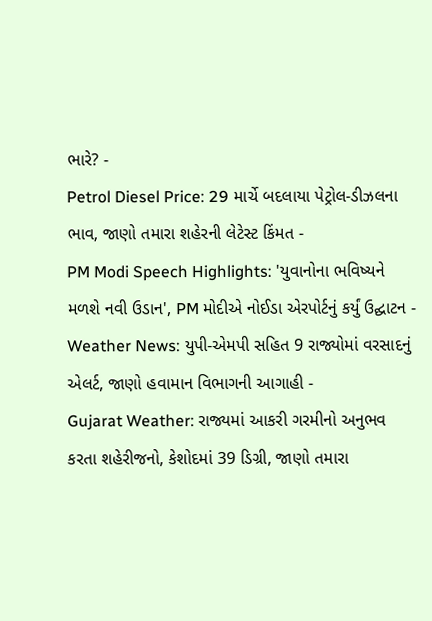ભારે? -
Petrol Diesel Price: 29 માર્ચે બદલાયા પેટ્રોલ-ડીઝલના ભાવ, જાણો તમારા શહેરની લેટેસ્ટ કિંમત -
PM Modi Speech Highlights: 'યુવાનોના ભવિષ્યને મળશે નવી ઉડાન', PM મોદીએ નોઈડા એરપોર્ટનું કર્યું ઉદ્ઘાટન -
Weather News: યુપી-એમપી સહિત 9 રાજ્યોમાં વરસાદનું એલર્ટ, જાણો હવામાન વિભાગની આગાહી -
Gujarat Weather: રાજ્યમાં આકરી ગરમીનો અનુભવ કરતા શહેરીજનો, કેશોદમાં 39 ડિગ્રી, જાણો તમારા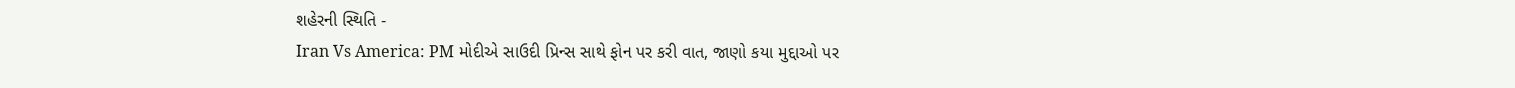શહેરની સ્થિતિ -
Iran Vs America: PM મોદીએ સાઉદી પ્રિન્સ સાથે ફોન પર કરી વાત, જાણો કયા મુદ્દાઓ પર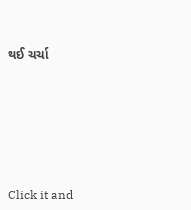થઈ ચર્ચા






Click it and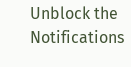Unblock the Notifications